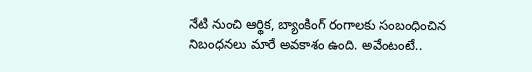నేటి నుంచి ఆర్థిక, బ్యాంకింగ్ రంగాలకు సంబంధించిన నిబంధనలు మారే అవకాశం ఉంది. అవేంటంటే..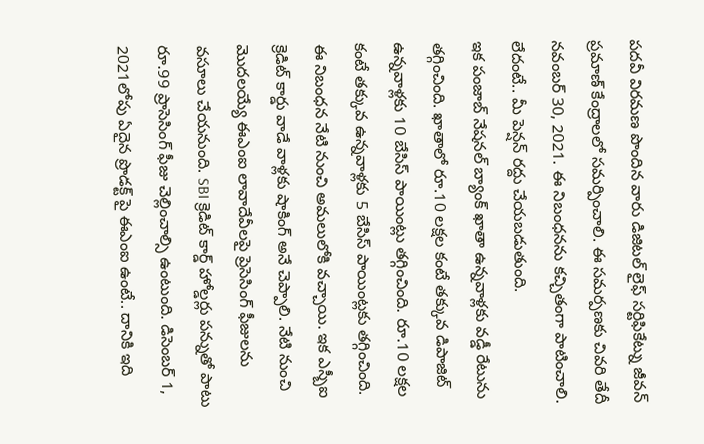పదవీ విరమణ పొందిన వారు డిజిటల్ లైఫ్ సర్టిఫికేట్ను జీవన్ ప్రమాణ్ కేంద్రాలలో సమర్పించాలి. ఈ సమర్పణకు చివరి తేదీ నవంబర్ 30, 2021. ఈ నిబంధనను కచ్చితంగా పాటించాలి. లేదంటే.. మీ పెన్షన్ రద్దు చేయబడుతుంది.
ఇక పంజాబ్ నేషనల్ బ్యాంక్ ఖాతా ఉన్నవాళ్లకు వడ్డీ రేటును తగ్గించింది. ఖాతాలో రూ.10 లక్షల కంటే తక్కువ డిపాజిట్ ఉన్నవాళ్లకు 10 బేసిస్ పాయింట్లు తగ్గించింది. రూ.10 లక్షల కంటే తక్కువ ఉన్నవాళ్లకు 5 బేసిస్ పాయింట్లకు తగ్గించింది.
ఈ నిబంధన నేటి నుంచి అమలులోకి వచ్చాయి. ఇక ఎస్బీఐ క్రెడిట్ కార్డు వాడే వాళ్లకు షాకింగ్ అనే చెప్పాలి. నేటి నుంచి మొదలయ్యే ఈఎంఐ లావాదేవీలపై ప్రెసెసింగ్ ఫీజులను వసూలు చేయనుంది. SBI క్రెడిట్ కార్డ్ హోల్డర్లు పన్నుతో పాటు రూ.99 ప్రాసెసింగ్ ఫీజు చెల్లించాల్సి ఉంటుంది. డిసెంబర్ 1, 2021లోపు ఏదైన ప్రొడక్ట్ పై ఈఎంఐ ఉంటే.. దానికి ఇది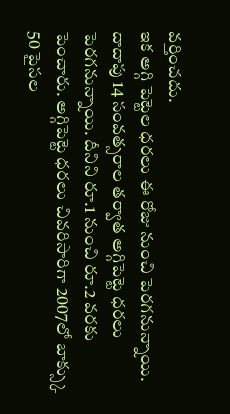వర్తించదు.
ఇక అగ్గి పెట్టెల ధరలు ఈ రోజు నుంచి పెరగనున్నాయి. దాదాపు 14 సంవత్సరాల తర్వాత అగ్గిపెట్టె ధరలు పెరగనున్నాయి. దీనిని రూ.1 నుంచి రూ.2 వరకు పెంచారు. అగ్గిపెట్టె ధరలు చివరిసారిగా 2007లో బాక్స్కు 50 పైసల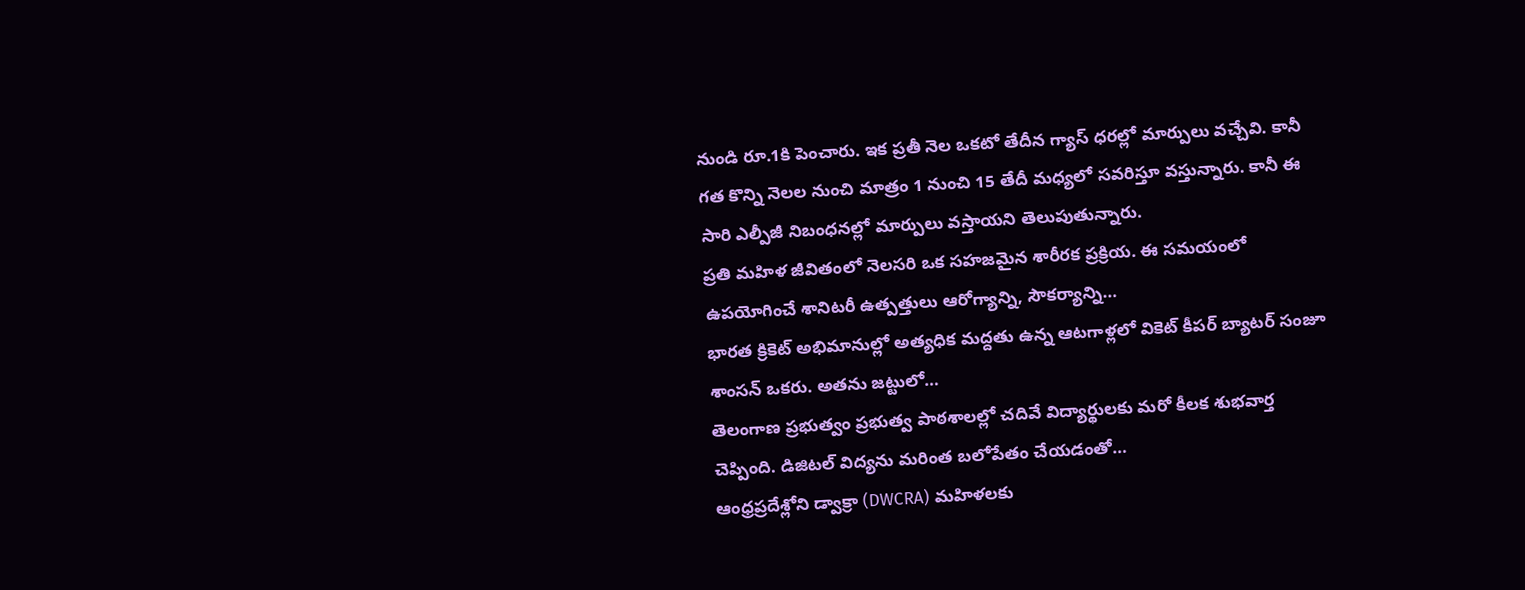నుండి రూ.1కి పెంచారు. ఇక ప్రతీ నెల ఒకటో తేదీన గ్యాస్ ధరల్లో మార్పులు వచ్చేవి. కానీ గత కొన్ని నెలల నుంచి మాత్రం 1 నుంచి 15 తేదీ మధ్యలో సవరిస్తూ వస్తున్నారు. కానీ ఈ సారి ఎల్పీజీ నిబంధనల్లో మార్పులు వస్తాయని తెలుపుతున్నారు.
ప్రతి మహిళ జీవితంలో నెలసరి ఒక సహజమైన శారీరక ప్రక్రియ. ఈ సమయంలో ఉపయోగించే శానిటరీ ఉత్పత్తులు ఆరోగ్యాన్ని, సౌకర్యాన్ని…
భారత క్రికెట్ అభిమానుల్లో అత్యధిక మద్దతు ఉన్న ఆటగాళ్లలో వికెట్ కీపర్ బ్యాటర్ సంజూ శాంసన్ ఒకరు. అతను జట్టులో…
తెలంగాణ ప్రభుత్వం ప్రభుత్వ పాఠశాలల్లో చదివే విద్యార్థులకు మరో కీలక శుభవార్త చెప్పింది. డిజిటల్ విద్యను మరింత బలోపేతం చేయడంతో…
ఆంధ్రప్రదేశ్లోని డ్వాక్రా (DWCRA) మహిళలకు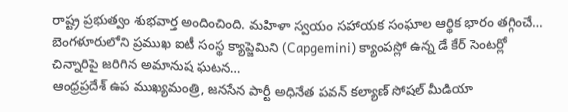రాష్ట్ర ప్రభుత్వం శుభవార్త అందించింది. మహిళా స్వయం సహాయక సంఘాల ఆర్థిక భారం తగ్గించే…
బెంగళూరులోని ప్రముఖ ఐటీ సంస్థ క్యాప్జెమిని (Capgemini) క్యాంపస్లో ఉన్న డే కేర్ సెంటర్లో చిన్నారిపై జరిగిన అమానుష ఘటన…
ఆంధ్రప్రదేశ్ ఉప ముఖ్యమంత్రి, జనసేన పార్టీ అధినేత పవన్ కల్యాణ్ సోషల్ మీడియా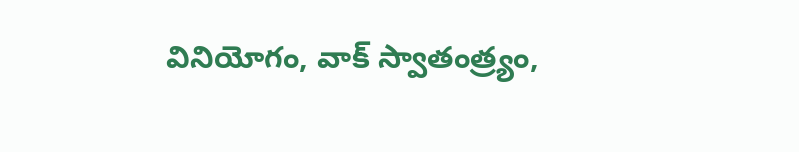వినియోగం, వాక్ స్వాతంత్ర్యం,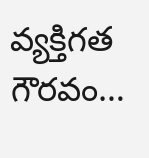వ్యక్తిగత గౌరవం…